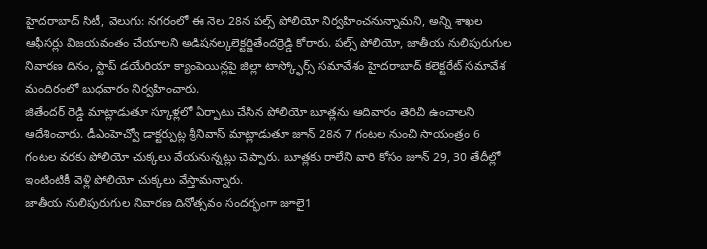హైదరాబాద్ సిటీ, వెలుగు: నగరంలో ఈ నెల 28న పల్స్ పోలియో నిర్వహించనున్నామని, అన్ని శాఖల ఆఫీసర్లు విజయవంతం చేయాలని అడిషనల్కలెక్టర్జితేందర్రెడ్డి కోరారు. పల్స్ పోలియో, జాతీయ నులిపురుగుల నివారణ దినం, స్టాప్ డయేరియా క్యాంపెయిన్లపై జిల్లా టాస్క్ఫోర్స్ సమావేశం హైదరాబాద్ కలెక్టరేట్ సమావేశ మందిరంలో బుధవారం నిర్వహించారు.
జితేందర్ రెడ్డి మాట్లాడుతూ స్కూళ్లలో ఏర్పాటు చేసిన పోలియో బూత్లను ఆదివారం తెరిచి ఉంచాలని ఆదేశించారు. డీఎంహెచ్వో డాక్టర్పుట్ల శ్రీనివాస్ మాట్లాడుతూ జూన్ 28న 7 గంటల నుంచి సాయంత్రం 6 గంటల వరకు పోలియో చుక్కలు వేయనున్నట్లు చెప్పారు. బూత్లకు రాలేని వారి కోసం జూన్ 29, 30 తేదీల్లో ఇంటింటికీ వెళ్లి పోలియో చుక్కలు వేస్తామన్నారు.
జాతీయ నులిపురుగుల నివారణ దినోత్సవం సందర్భంగా జూలై1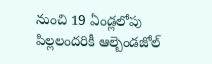నుంచి 19 ఏండ్లలోపు పిల్లలందరికీ ఆల్బెండజోల్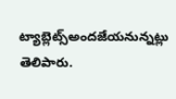ట్యాబ్లెట్స్అందజేయనున్నట్లు తెలిపారు.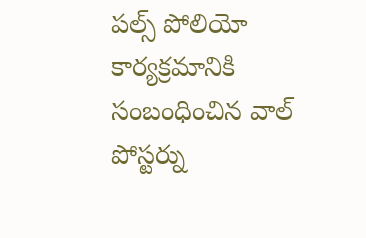పల్స్ పోలియో కార్యక్రమానికి సంబంధించిన వాల్ పోస్టర్ను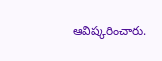ఆవిష్కరించారు.